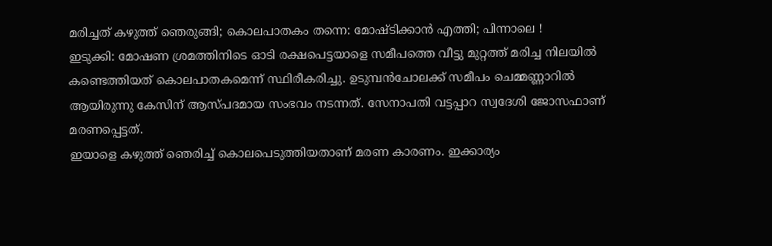മരിച്ചത് കഴുത്ത് ഞെരുങ്ങി; കൊലപാതകം തന്നെ: മോഷ്ടിക്കാൻ എത്തി; പിന്നാലെ !
ഇടുക്കി: മോഷണ ശ്രമത്തിനിടെ ഓടി രക്ഷപെട്ടയാളെ സമീപത്തെ വീട്ടു മുറ്റത്ത് മരിച്ച നിലയിൽ കണ്ടെത്തിയത് കൊലപാതകമെന്ന് സ്ഥിരീകരിച്ചു. ഉടുമ്പൻചോലക്ക് സമീപം ചെമ്മണ്ണാറിൽ ആയിരുന്നു കേസിന് ആസ്പദമായ സംഭവം നടന്നത്. സേനാപതി വട്ടപ്പാറ സ്വദേശി ജോസഫാണ് മരണപ്പെട്ടത്.
ഇയാളെ കഴുത്ത് ഞെരിച്ച് കൊലപെടുത്തിയതാണ് മരണ കാരണം. ഇക്കാര്യം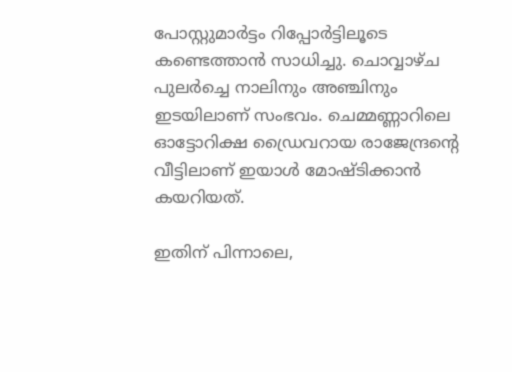പോസ്റ്റുമാർട്ടം റിപ്പോർട്ടിലൂടെ കണ്ടെത്താൻ സാധിച്ചു. ചൊവ്വാഴ്ച പുലർച്ചെ നാലിനും അഞ്ചിനും ഇടയിലാണ് സംഭവം. ചെമ്മണ്ണാറിലെ ഓട്ടോറിക്ഷ ഡ്രൈവറായ രാജേന്ദ്രന്റെ വീട്ടിലാണ് ഇയാൾ മോഷ്ടിക്കാൻ കയറിയത്.

ഇതിന് പിന്നാലെ,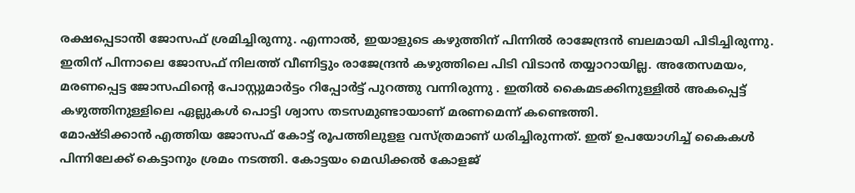രക്ഷപ്പെടാൻി ജോസഫ് ശ്രമിച്ചിരുന്നു. എന്നാൽ, ഇയാളുടെ കഴുത്തിന് പിന്നിൽ രാജേന്ദ്രൻ ബലമായി പിടിച്ചിരുന്നു. ഇതിന് പിന്നാലെ ജോസഫ് നിലത്ത് വീണിട്ടും രാജേന്ദ്രൻ കഴുത്തിലെ പിടി വിടാൻ തയ്യാറായില്ല. അതേസമയം, മരണപ്പെട്ട ജോസഫിന്റെ പോസ്റ്റുമാർട്ടം റിപ്പോർട്ട് പുറത്തു വന്നിരുന്നു . ഇതിൽ കൈമടക്കിനുള്ളിൽ അകപ്പെട്ട് കഴുത്തിനുള്ളിലെ ഏല്ലുകൾ പൊട്ടി ശ്വാസ തടസമുണ്ടായാണ് മരണമെന്ന് കണ്ടെത്തി.
മോഷ്ടിക്കാൻ എത്തിയ ജോസഫ് കോട്ട് രൂപത്തിലുളള വസ്ത്രമാണ് ധരിച്ചിരുന്നത്. ഇത് ഉപയോഗിച്ച് കൈകൾ പിന്നിലേക്ക് കെട്ടാനും ശ്രമം നടത്തി. കോട്ടയം മെഡിക്കൽ കോളജ്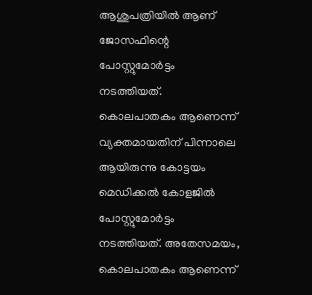ആശുപത്രിയിൽ ആണ് ജോസഫിന്റെ പോസ്റ്റുമോർട്ടം നടത്തിയത്.
കൊലപാതകം ആണെന്ന് വ്യക്തമായതിന് പിന്നാലെ ആയിരുന്നു കോട്ടയം മെഡിക്കൽ കോളജിൽ പോസ്റ്റുമോർട്ടം നടത്തിയത്. അതേസമയം, കൊലപാതകം ആണെന്ന്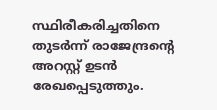സ്ഥിരീകരിച്ചതിനെ തുടർന്ന് രാജേന്ദ്രന്റെ അറസ്റ്റ് ഉടൻ രേഖപ്പെടുത്തും.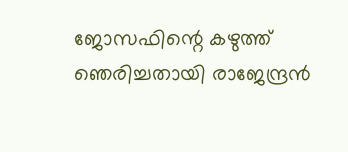ജോസഫിന്റെ കഴുത്ത് ഞെരിച്ചതായി രാജേന്ദ്രൻ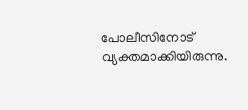പോലീസിനോട് വ്യക്തമാക്കിയിരുന്നു.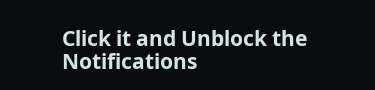Click it and Unblock the Notifications